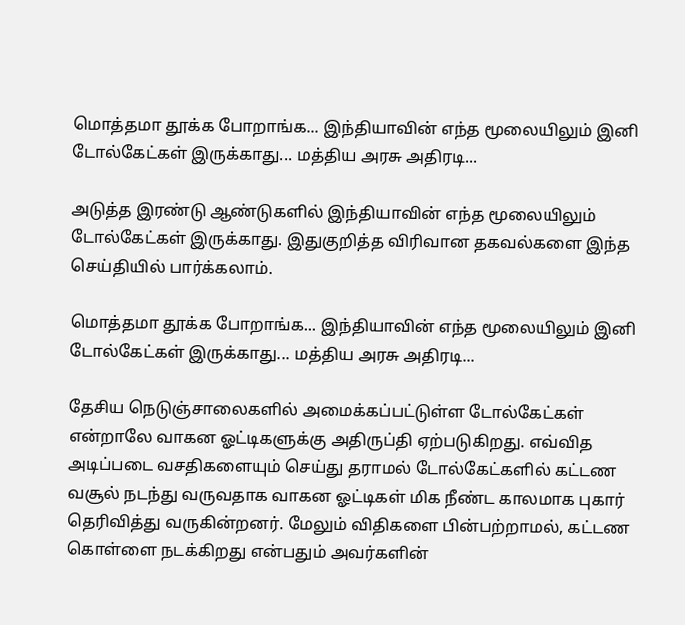மொத்தமா தூக்க போறாங்க... இந்தியாவின் எந்த மூலையிலும் இனி டோல்கேட்கள் இருக்காது... மத்திய அரசு அதிரடி...

அடுத்த இரண்டு ஆண்டுகளில் இந்தியாவின் எந்த மூலையிலும் டோல்கேட்கள் இருக்காது. இதுகுறித்த விரிவான தகவல்களை இந்த செய்தியில் பார்க்கலாம்.

மொத்தமா தூக்க போறாங்க... இந்தியாவின் எந்த மூலையிலும் இனி டோல்கேட்கள் இருக்காது... மத்திய அரசு அதிரடி...

தேசிய நெடுஞ்சாலைகளில் அமைக்கப்பட்டுள்ள டோல்கேட்கள் என்றாலே வாகன ஓட்டிகளுக்கு அதிருப்தி ஏற்படுகிறது. எவ்வித அடிப்படை வசதிகளையும் செய்து தராமல் டோல்கேட்களில் கட்டண வசூல் நடந்து வருவதாக வாகன ஓட்டிகள் மிக நீண்ட காலமாக புகார் தெரிவித்து வருகின்றனர். மேலும் விதிகளை பின்பற்றாமல், கட்டண கொள்ளை நடக்கிறது என்பதும் அவர்களின்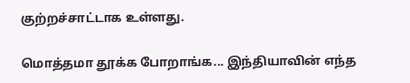குற்றச்சாட்டாக உள்ளது.

மொத்தமா தூக்க போறாங்க... இந்தியாவின் எந்த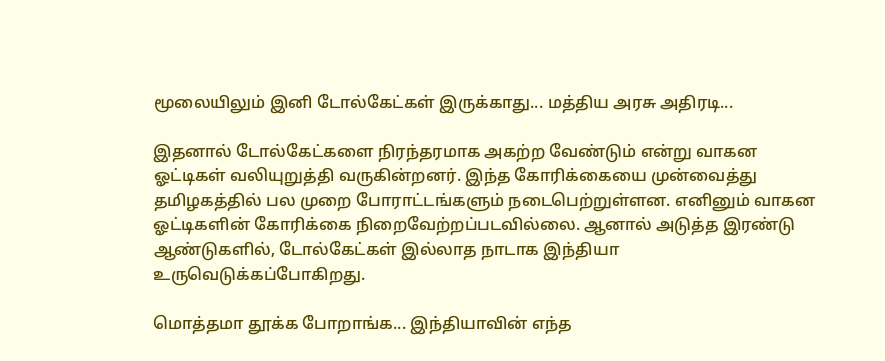மூலையிலும் இனி டோல்கேட்கள் இருக்காது... மத்திய அரசு அதிரடி...

இதனால் டோல்கேட்களை நிரந்தரமாக அகற்ற வேண்டும் என்று வாகன ஓட்டிகள் வலியுறுத்தி வருகின்றனர். இந்த கோரிக்கையை முன்வைத்து தமிழகத்தில் பல முறை போராட்டங்களும் நடைபெற்றுள்ளன. எனினும் வாகன ஓட்டிகளின் கோரிக்கை நிறைவேற்றப்படவில்லை. ஆனால் அடுத்த இரண்டு ஆண்டுகளில், டோல்கேட்கள் இல்லாத நாடாக இந்தியா உருவெடுக்கப்போகிறது.

மொத்தமா தூக்க போறாங்க... இந்தியாவின் எந்த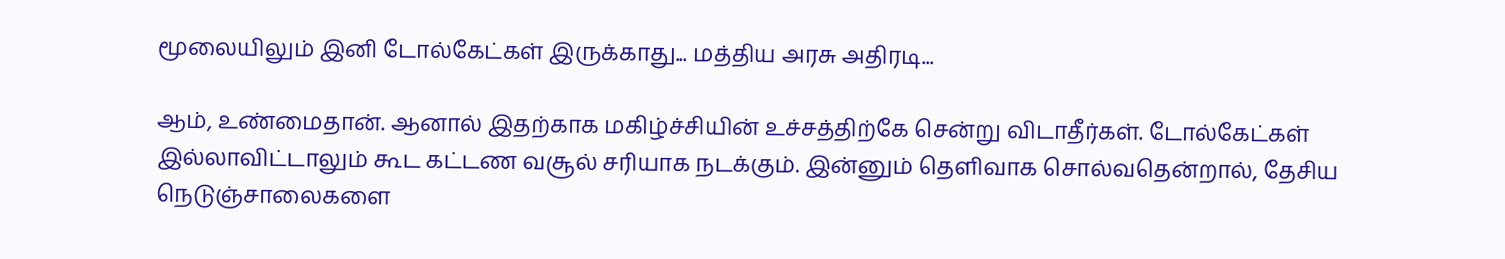மூலையிலும் இனி டோல்கேட்கள் இருக்காது... மத்திய அரசு அதிரடி...

ஆம், உண்மைதான். ஆனால் இதற்காக மகிழ்ச்சியின் உச்சத்திற்கே சென்று விடாதீர்கள். டோல்கேட்கள் இல்லாவிட்டாலும் கூட கட்டண வசூல் சரியாக நடக்கும். இன்னும் தெளிவாக சொல்வதென்றால், தேசிய நெடுஞ்சாலைகளை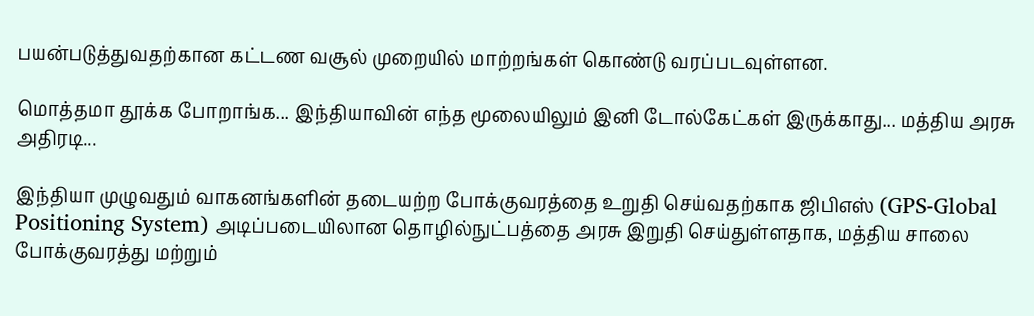பயன்படுத்துவதற்கான கட்டண வசூல் முறையில் மாற்றங்கள் கொண்டு வரப்படவுள்ளன.

மொத்தமா தூக்க போறாங்க... இந்தியாவின் எந்த மூலையிலும் இனி டோல்கேட்கள் இருக்காது... மத்திய அரசு அதிரடி...

இந்தியா முழுவதும் வாகனங்களின் தடையற்ற போக்குவரத்தை உறுதி செய்வதற்காக ஜிபிஎஸ் (GPS-Global Positioning System) அடிப்படையிலான தொழில்நுட்பத்தை அரசு இறுதி செய்துள்ளதாக, மத்திய சாலை போக்குவரத்து மற்றும்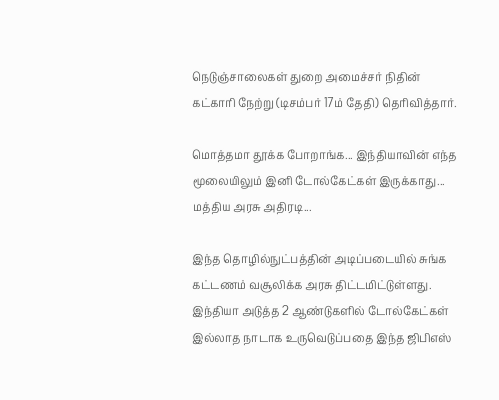நெடுஞ்சாலைகள் துறை அமைச்சர் நிதின் கட்காரி நேற்று (டிசம்பர் 17ம் தேதி) தெரிவித்தார்.

மொத்தமா தூக்க போறாங்க... இந்தியாவின் எந்த மூலையிலும் இனி டோல்கேட்கள் இருக்காது... மத்திய அரசு அதிரடி...

இந்த தொழில்நுட்பத்தின் அடிப்படையில் சுங்க கட்டணம் வசூலிக்க அரசு திட்டமிட்டுள்ளது. இந்தியா அடுத்த 2 ஆண்டுகளில் டோல்கேட்கள் இல்லாத நாடாக உருவெடுப்பதை இந்த ஜிபிஎஸ்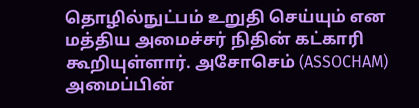தொழில்நுட்பம் உறுதி செய்யும் என மத்திய அமைச்சர் நிதின் கட்காரி கூறியுள்ளார். அசோசெம் (ASSOCHAM) அமைப்பின்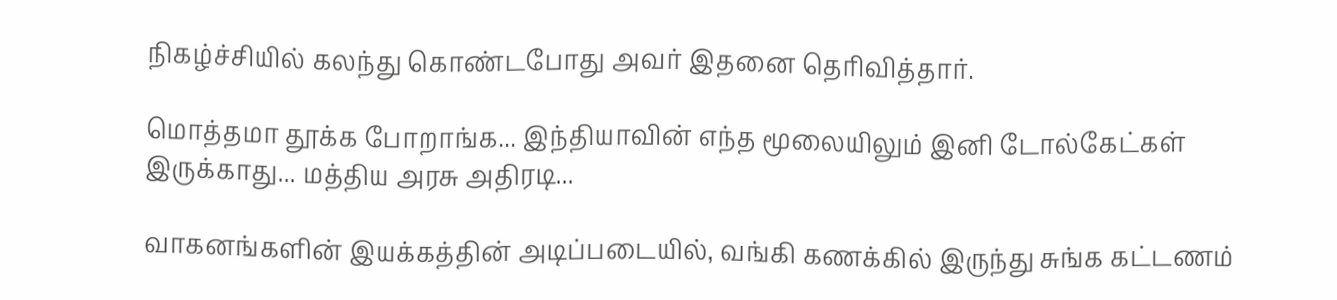நிகழ்ச்சியில் கலந்து கொண்டபோது அவர் இதனை தெரிவித்தார்.

மொத்தமா தூக்க போறாங்க... இந்தியாவின் எந்த மூலையிலும் இனி டோல்கேட்கள் இருக்காது... மத்திய அரசு அதிரடி...

வாகனங்களின் இயக்கத்தின் அடிப்படையில், வங்கி கணக்கில் இருந்து சுங்க கட்டணம்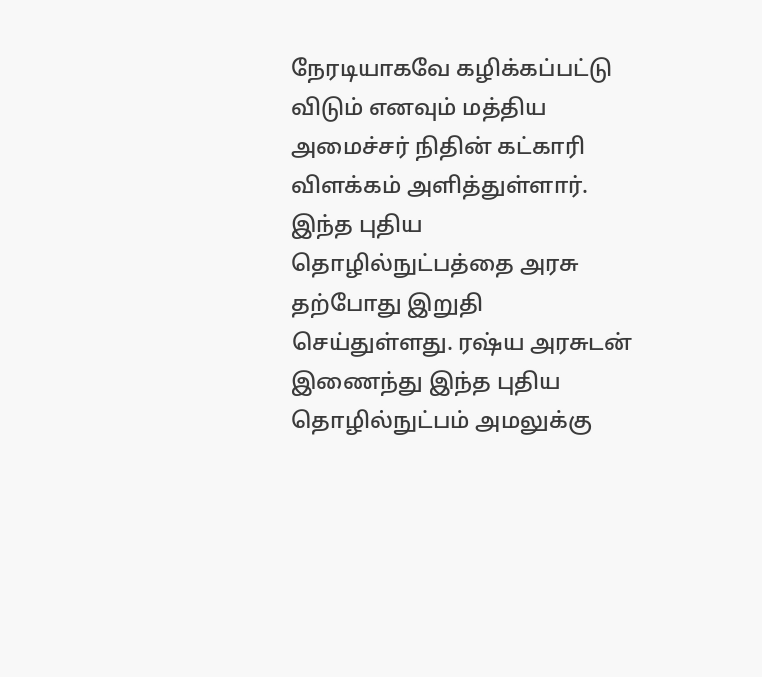நேரடியாகவே கழிக்கப்பட்டு விடும் எனவும் மத்திய அமைச்சர் நிதின் கட்காரி விளக்கம் அளித்துள்ளார். இந்த புதிய தொழில்நுட்பத்தை அரசு தற்போது இறுதி செய்துள்ளது. ரஷ்ய அரசுடன் இணைந்து இந்த புதிய தொழில்நுட்பம் அமலுக்கு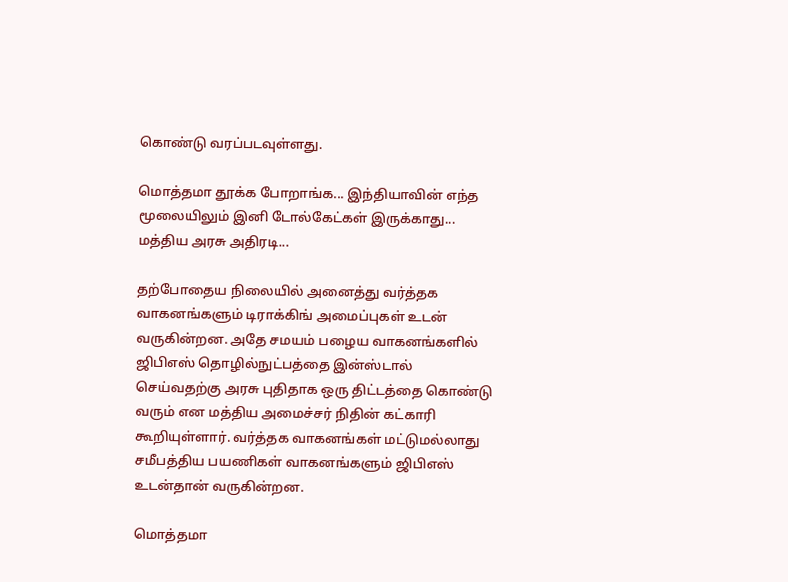கொண்டு வரப்படவுள்ளது.

மொத்தமா தூக்க போறாங்க... இந்தியாவின் எந்த மூலையிலும் இனி டோல்கேட்கள் இருக்காது... மத்திய அரசு அதிரடி...

தற்போதைய நிலையில் அனைத்து வர்த்தக வாகனங்களும் டிராக்கிங் அமைப்புகள் உடன் வருகின்றன. அதே சமயம் பழைய வாகனங்களில் ஜிபிஎஸ் தொழில்நுட்பத்தை இன்ஸ்டால் செய்வதற்கு அரசு புதிதாக ஒரு திட்டத்தை கொண்டு வரும் என மத்திய அமைச்சர் நிதின் கட்காரி கூறியுள்ளார். வர்த்தக வாகனங்கள் மட்டுமல்லாது சமீபத்திய பயணிகள் வாகனங்களும் ஜிபிஎஸ் உடன்தான் வருகின்றன.

மொத்தமா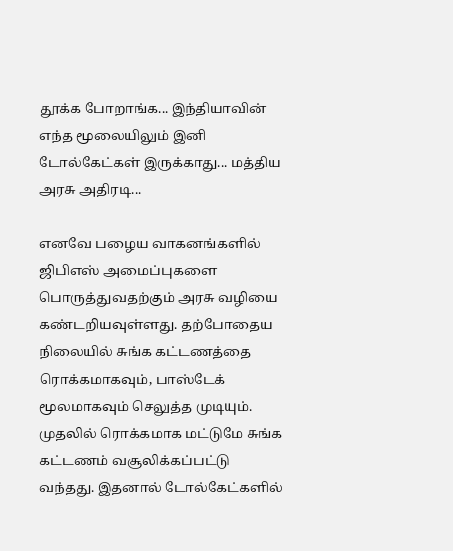தூக்க போறாங்க... இந்தியாவின் எந்த மூலையிலும் இனி டோல்கேட்கள் இருக்காது... மத்திய அரசு அதிரடி...

எனவே பழைய வாகனங்களில் ஜிபிஎஸ் அமைப்புகளை பொருத்துவதற்கும் அரசு வழியை கண்டறியவுள்ளது. தற்போதைய நிலையில் சுங்க கட்டணத்தை ரொக்கமாகவும், பாஸ்டேக் மூலமாகவும் செலுத்த முடியும். முதலில் ரொக்கமாக மட்டுமே சுங்க கட்டணம் வசூலிக்கப்பட்டு வந்தது. இதனால் டோல்கேட்களில்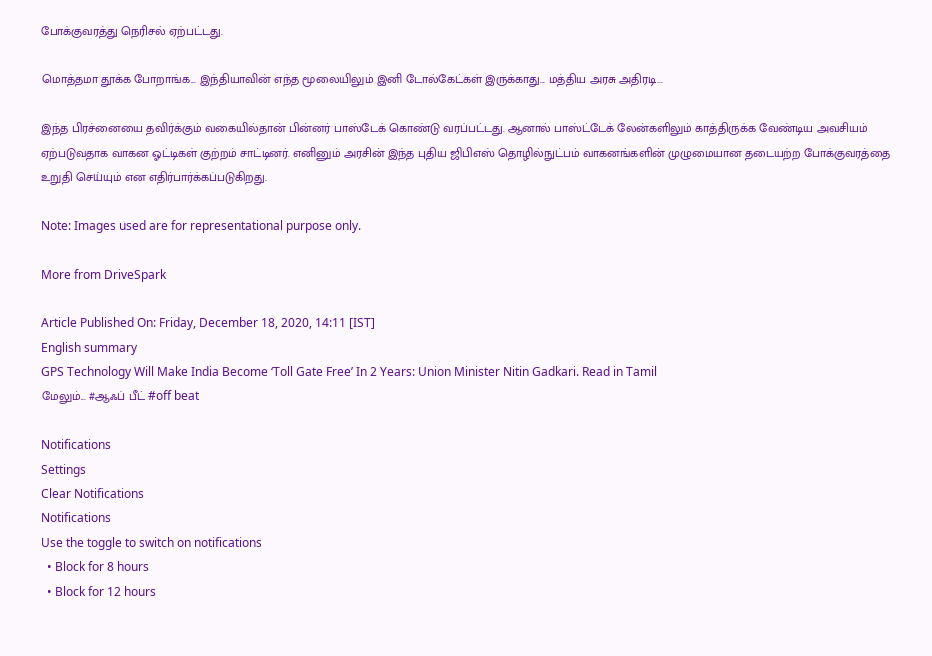போக்குவரத்து நெரிசல் ஏற்பட்டது.

மொத்தமா தூக்க போறாங்க... இந்தியாவின் எந்த மூலையிலும் இனி டோல்கேட்கள் இருக்காது... மத்திய அரசு அதிரடி...

இந்த பிரச்னையை தவிர்க்கும் வகையில்தான் பின்னர் பாஸ்டேக் கொண்டு வரப்பட்டது. ஆனால் பாஸ்ட்டேக் லேன்களிலும் காத்திருக்க வேண்டிய அவசியம் ஏற்படுவதாக வாகன ஓட்டிகள் குற்றம் சாட்டினர். எனினும் அரசின் இந்த புதிய ஜிபிஎஸ் தொழில்நுட்பம் வாகனங்களின் முழுமையான தடையற்ற போக்குவரத்தை உறுதி செய்யும் என எதிர்பார்க்கப்படுகிறது.

Note: Images used are for representational purpose only.

More from DriveSpark

Article Published On: Friday, December 18, 2020, 14:11 [IST]
English summary
GPS Technology Will Make India Become ‘Toll Gate Free’ In 2 Years: Union Minister Nitin Gadkari. Read in Tamil
மேலும்... #ஆஃப் பீட் #off beat

Notifications
Settings
Clear Notifications
Notifications
Use the toggle to switch on notifications
  • Block for 8 hours
  • Block for 12 hours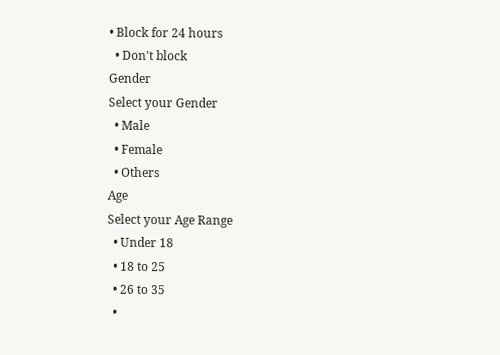• Block for 24 hours
  • Don't block
Gender
Select your Gender
  • Male
  • Female
  • Others
Age
Select your Age Range
  • Under 18
  • 18 to 25
  • 26 to 35
  •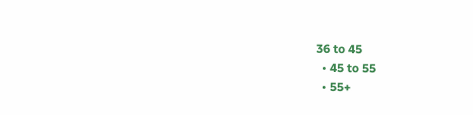36 to 45
  • 45 to 55
  • 55+